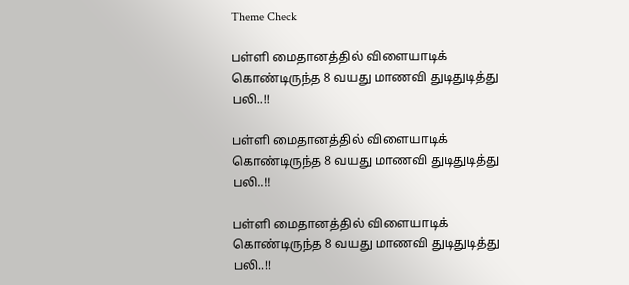Theme Check

பள்ளி மைதானத்தில் விளையாடிக் கொண்டிருந்த 8 வயது மாணவி துடிதுடித்து பலி..!!

பள்ளி மைதானத்தில் விளையாடிக் கொண்டிருந்த 8 வயது மாணவி துடிதுடித்து பலி..!!

பள்ளி மைதானத்தில் விளையாடிக் கொண்டிருந்த 8 வயது மாணவி துடிதுடித்து பலி..!!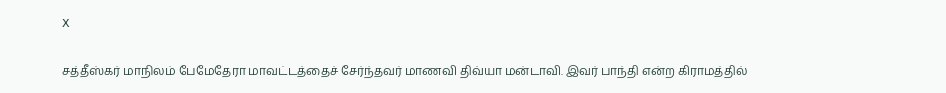X

சத்தீஸ்கர் மாநிலம் பேமேதேரா மாவட்டத்தைச் சேர்ந்தவர் மாணவி திவ்யா மன்டாவி. இவர் பாந்தி என்ற கிராமத்தில்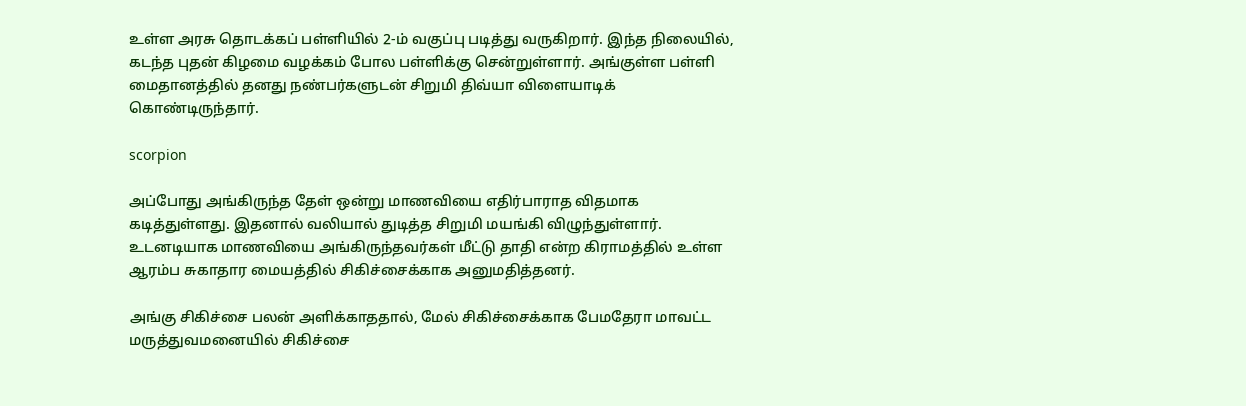உள்ள அரசு தொடக்கப் பள்ளியில் 2-ம் வகுப்பு படித்து வருகிறார். இந்த நிலையில், கடந்த புதன் கிழமை வழக்கம் போல பள்ளிக்கு சென்றுள்ளார். அங்குள்ள பள்ளி மைதானத்தில் தனது நண்பர்களுடன் சிறுமி திவ்யா விளையாடிக் கொண்டிருந்தார்.

scorpion

அப்போது அங்கிருந்த தேள் ஒன்று மாணவியை எதிர்பாராத விதமாக கடித்துள்ளது. இதனால் வலியால் துடித்த சிறுமி மயங்கி விழுந்துள்ளார். உடனடியாக மாணவியை அங்கிருந்தவர்கள் மீட்டு தாதி என்ற கிராமத்தில் உள்ள ஆரம்ப சுகாதார மையத்தில் சிகிச்சைக்காக அனுமதித்தனர்.

அங்கு சிகிச்சை பலன் அளிக்காததால், மேல் சிகிச்சைக்காக பேமதேரா மாவட்ட மருத்துவமனையில் சிகிச்சை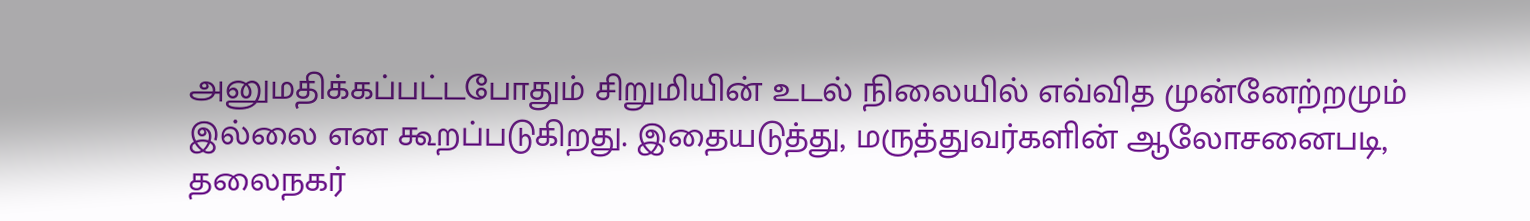அனுமதிக்கப்பட்டபோதும் சிறுமியின் உடல் நிலையில் எவ்வித முன்னேற்றமும் இல்லை என கூறப்படுகிறது. இதையடுத்து, மருத்துவர்களின் ஆலோசனைபடி, தலைநகர்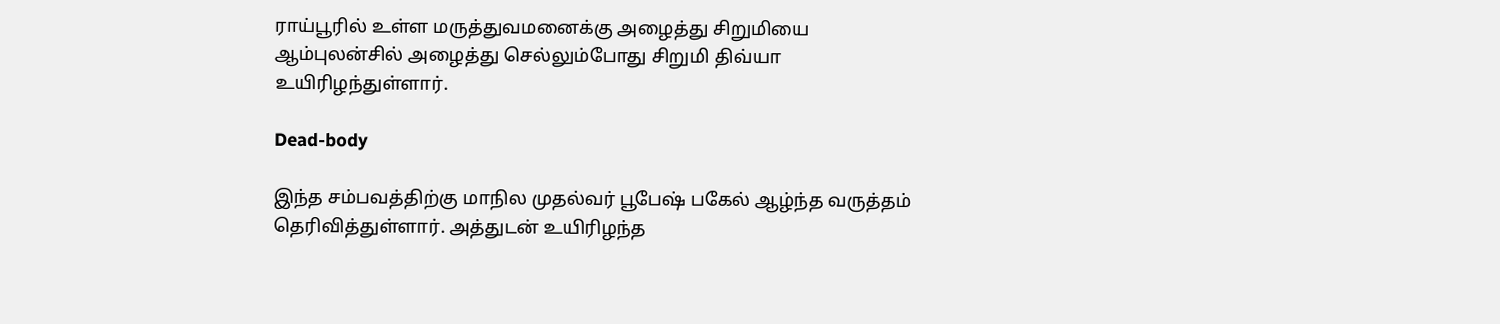ராய்பூரில் உள்ள மருத்துவமனைக்கு அழைத்து சிறுமியை ஆம்புலன்சில் அழைத்து செல்லும்போது சிறுமி திவ்யா உயிரிழந்துள்ளார்.

Dead-body

இந்த சம்பவத்திற்கு மாநில முதல்வர் பூபேஷ் பகேல் ஆழ்ந்த வருத்தம் தெரிவித்துள்ளார். அத்துடன் உயிரிழந்த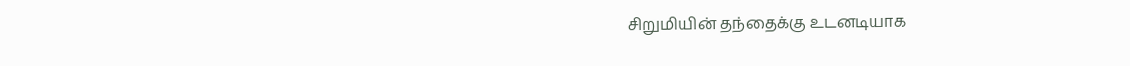சிறுமியின் தந்தைக்கு உடனடியாக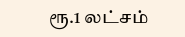ரூ.1 லட்சம்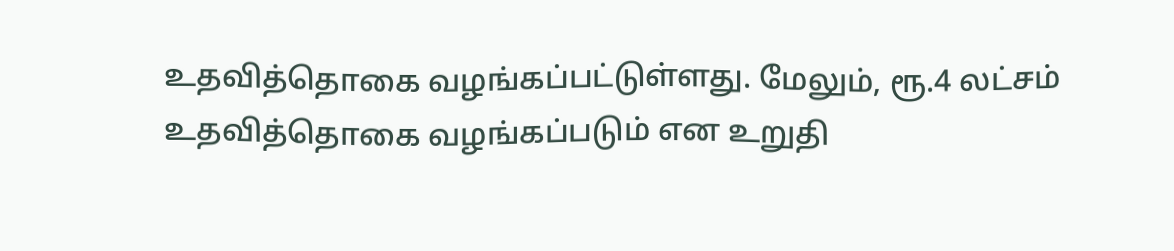உதவித்தொகை வழங்கப்பட்டுள்ளது. மேலும், ரூ.4 லட்சம் உதவித்தொகை வழங்கப்படும் என உறுதி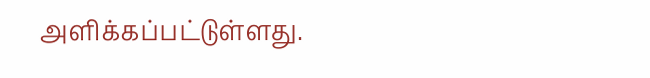அளிக்கப்பட்டுள்ளது.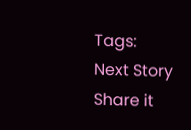Tags:
Next Story
Share it